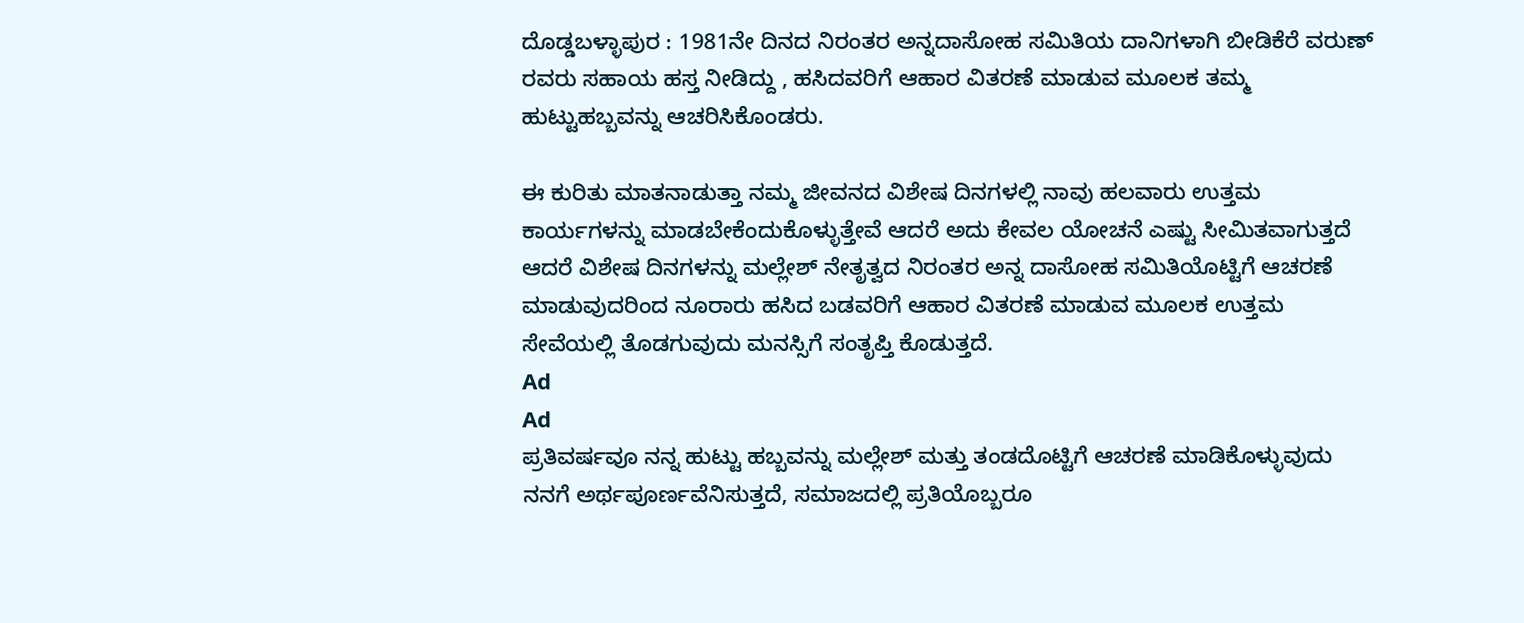ದೊಡ್ಡಬಳ್ಳಾಪುರ : 1981ನೇ ದಿನದ ನಿರಂತರ ಅನ್ನದಾಸೋಹ ಸಮಿತಿಯ ದಾನಿಗಳಾಗಿ ಬೀಡಿಕೆರೆ ವರುಣ್ ರವರು ಸಹಾಯ ಹಸ್ತ ನೀಡಿದ್ದು , ಹಸಿದವರಿಗೆ ಆಹಾರ ವಿತರಣೆ ಮಾಡುವ ಮೂಲಕ ತಮ್ಮ ಹುಟ್ಟುಹಬ್ಬವನ್ನು ಆಚರಿಸಿಕೊಂಡರು.

ಈ ಕುರಿತು ಮಾತನಾಡುತ್ತಾ ನಮ್ಮ ಜೀವನದ ವಿಶೇಷ ದಿನಗಳಲ್ಲಿ ನಾವು ಹಲವಾರು ಉತ್ತಮ ಕಾರ್ಯಗಳನ್ನು ಮಾಡಬೇಕೆಂದುಕೊಳ್ಳುತ್ತೇವೆ ಆದರೆ ಅದು ಕೇವಲ ಯೋಚನೆ ಎಷ್ಟು ಸೀಮಿತವಾಗುತ್ತದೆ ಆದರೆ ವಿಶೇಷ ದಿನಗಳನ್ನು ಮಲ್ಲೇಶ್ ನೇತೃತ್ವದ ನಿರಂತರ ಅನ್ನ ದಾಸೋಹ ಸಮಿತಿಯೊಟ್ಟಿಗೆ ಆಚರಣೆ ಮಾಡುವುದರಿಂದ ನೂರಾರು ಹಸಿದ ಬಡವರಿಗೆ ಆಹಾರ ವಿತರಣೆ ಮಾಡುವ ಮೂಲಕ ಉತ್ತಮ ಸೇವೆಯಲ್ಲಿ ತೊಡಗುವುದು ಮನಸ್ಸಿಗೆ ಸಂತೃಪ್ತಿ ಕೊಡುತ್ತದೆ.
Ad
Ad
ಪ್ರತಿವರ್ಷವೂ ನನ್ನ ಹುಟ್ಟು ಹಬ್ಬವನ್ನು ಮಲ್ಲೇಶ್ ಮತ್ತು ತಂಡದೊಟ್ಟಿಗೆ ಆಚರಣೆ ಮಾಡಿಕೊಳ್ಳುವುದು ನನಗೆ ಅರ್ಥಪೂರ್ಣವೆನಿಸುತ್ತದೆ, ಸಮಾಜದಲ್ಲಿ ಪ್ರತಿಯೊಬ್ಬರೂ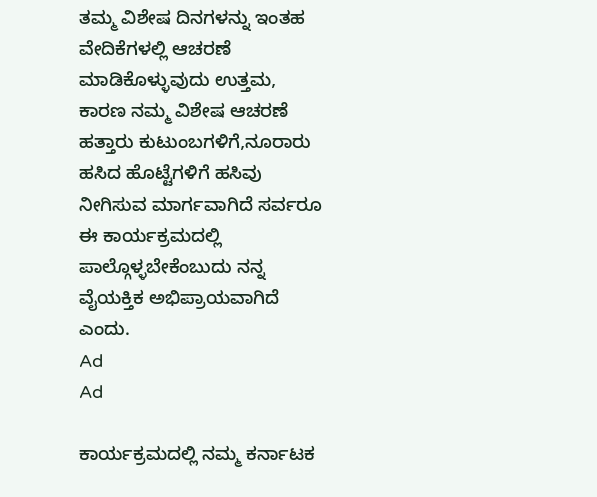ತಮ್ಮ ವಿಶೇಷ ದಿನಗಳನ್ನು ಇಂತಹ ವೇದಿಕೆಗಳಲ್ಲಿ ಆಚರಣೆ ಮಾಡಿಕೊಳ್ಳುವುದು ಉತ್ತಮ, ಕಾರಣ ನಮ್ಮ ವಿಶೇಷ ಆಚರಣೆ ಹತ್ತಾರು ಕುಟುಂಬಗಳಿಗೆ,ನೂರಾರು ಹಸಿದ ಹೊಟ್ಟೆಗಳಿಗೆ ಹಸಿವು ನೀಗಿಸುವ ಮಾರ್ಗವಾಗಿದೆ ಸರ್ವರೂ ಈ ಕಾರ್ಯಕ್ರಮದಲ್ಲಿ ಪಾಲ್ಗೊಳ್ಳಬೇಕೆಂಬುದು ನನ್ನ ವೈಯಕ್ತಿಕ ಅಭಿಪ್ರಾಯವಾಗಿದೆ ಎಂದು.
Ad
Ad

ಕಾರ್ಯಕ್ರಮದಲ್ಲಿ ನಮ್ಮ ಕರ್ನಾಟಕ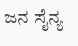ಜನ ಸೈನ್ಯ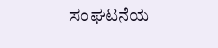ಸಂಘಟನೆಯ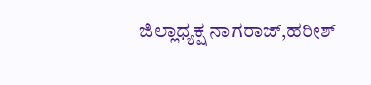ಜಿಲ್ಲಾಧ್ಯಕ್ಷ ನಾಗರಾಜ್,ಹರೀಶ್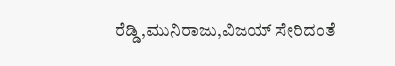ರೆಡ್ಡಿ,ಮುನಿರಾಜು,ವಿಜಯ್ ಸೇರಿದಂತೆ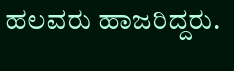ಹಲವರು ಹಾಜರಿದ್ದರು.